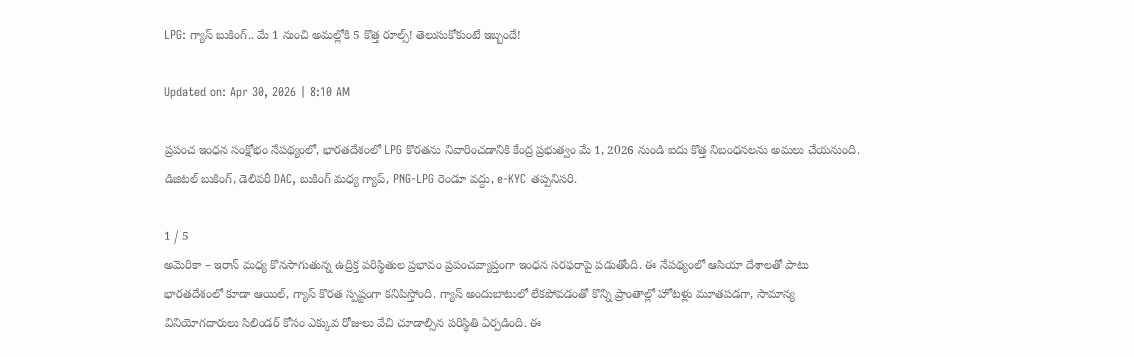LPG: గ్యాస్‌ బుకింగ్‌.. మే 1 నుంచి అమల్లోకి 5 కొత్త రూల్స్‌! తెలుసుకోకుంటే ఇబ్బందే!

Updated on: Apr 30, 2026 | 8:10 AM

ప్రపంచ ఇంధన సంక్షోభం నేపథ్యంలో, భారతదేశంలో LPG కొరతను నివారించడానికి కేంద్ర ప్రభుత్వం మే 1, 2026 నుండి ఐదు కొత్త నిబంధనలను అమలు చేయనుంది. డిజిటల్ బుకింగ్, డెలివరీ DAC, బుకింగ్ మధ్య గ్యాప్, PNG-LPG రెండూ వద్దు, e-KYC తప్పనిసరి.

1 / 5
అమెరికా – ఇరాన్ మధ్య కొనసాగుతున్న ఉద్రిక్త పరిస్థితుల ప్రభావం ప్రపంచవ్యాప్తంగా ఇంధన సరఫరాపై పడుతోంది. ఈ నేపథ్యంలో ఆసియా దేశాలతో పాటు భారతదేశంలో కూడా ఆయిల్, గ్యాస్ కొరత స్పష్టంగా కనిపిస్తోంది. గ్యాస్ అందుబాటులో లేకపోవడంతో కొన్ని ప్రాంతాల్లో హోటళ్లు మూతపడగా, సామాన్య వినియోగదారులు సిలిండర్ కోసం ఎక్కువ రోజులు వేచి చూడాల్సిన పరిస్థితి ఏర్పడింది. ఈ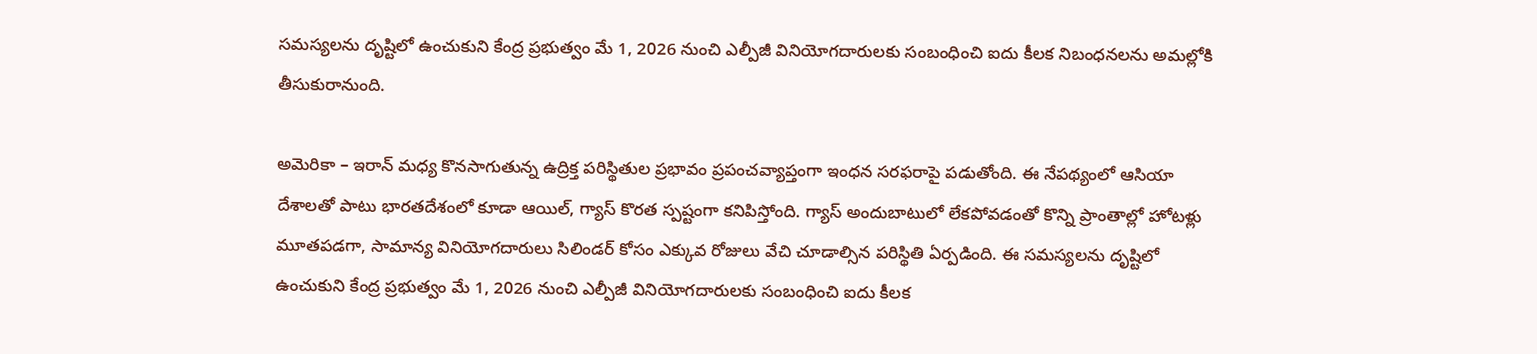సమస్యలను దృష్టిలో ఉంచుకుని కేంద్ర ప్రభుత్వం మే 1, 2026 నుంచి ఎల్పీజీ వినియోగదారులకు సంబంధించి ఐదు కీలక నిబంధనలను అమల్లోకి తీసుకురానుంది.

అమెరికా – ఇరాన్ మధ్య కొనసాగుతున్న ఉద్రిక్త పరిస్థితుల ప్రభావం ప్రపంచవ్యాప్తంగా ఇంధన సరఫరాపై పడుతోంది. ఈ నేపథ్యంలో ఆసియా దేశాలతో పాటు భారతదేశంలో కూడా ఆయిల్, గ్యాస్ కొరత స్పష్టంగా కనిపిస్తోంది. గ్యాస్ అందుబాటులో లేకపోవడంతో కొన్ని ప్రాంతాల్లో హోటళ్లు మూతపడగా, సామాన్య వినియోగదారులు సిలిండర్ కోసం ఎక్కువ రోజులు వేచి చూడాల్సిన పరిస్థితి ఏర్పడింది. ఈ సమస్యలను దృష్టిలో ఉంచుకుని కేంద్ర ప్రభుత్వం మే 1, 2026 నుంచి ఎల్పీజీ వినియోగదారులకు సంబంధించి ఐదు కీలక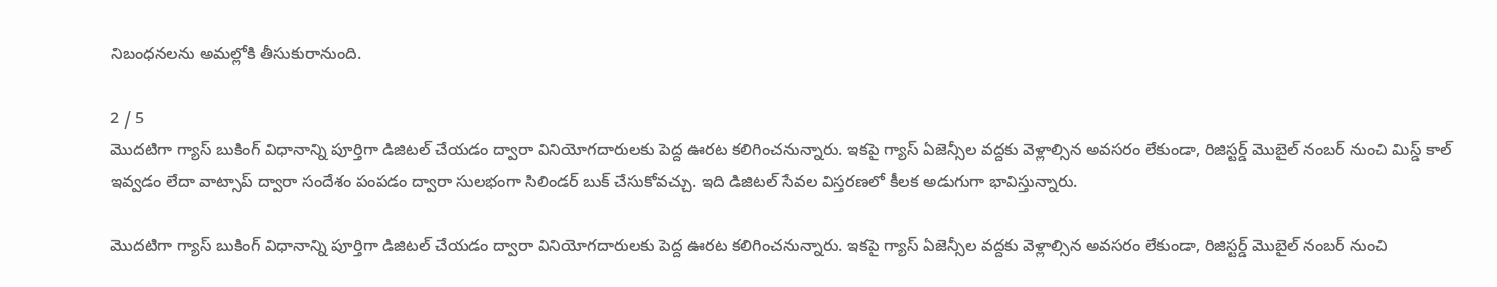నిబంధనలను అమల్లోకి తీసుకురానుంది.

2 / 5
మొదటిగా గ్యాస్ బుకింగ్ విధానాన్ని పూర్తిగా డిజిటల్ చేయడం ద్వారా వినియోగదారులకు పెద్ద ఊరట కలిగించనున్నారు. ఇకపై గ్యాస్ ఏజెన్సీల వద్దకు వెళ్లాల్సిన అవసరం లేకుండా, రిజిస్టర్డ్ మొబైల్ నంబర్ నుంచి మిస్డ్ కాల్ ఇవ్వడం లేదా వాట్సాప్ ద్వారా సందేశం పంపడం ద్వారా సులభంగా సిలిండర్ బుక్ చేసుకోవచ్చు. ఇది డిజిటల్ సేవల విస్తరణలో కీలక అడుగుగా భావిస్తున్నారు.

మొదటిగా గ్యాస్ బుకింగ్ విధానాన్ని పూర్తిగా డిజిటల్ చేయడం ద్వారా వినియోగదారులకు పెద్ద ఊరట కలిగించనున్నారు. ఇకపై గ్యాస్ ఏజెన్సీల వద్దకు వెళ్లాల్సిన అవసరం లేకుండా, రిజిస్టర్డ్ మొబైల్ నంబర్ నుంచి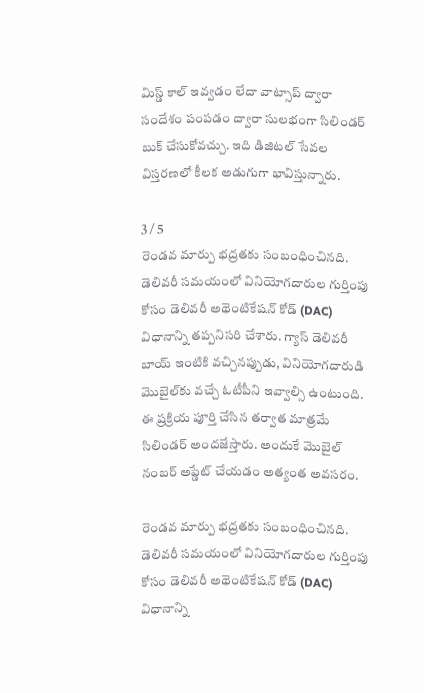మిస్డ్ కాల్ ఇవ్వడం లేదా వాట్సాప్ ద్వారా సందేశం పంపడం ద్వారా సులభంగా సిలిండర్ బుక్ చేసుకోవచ్చు. ఇది డిజిటల్ సేవల విస్తరణలో కీలక అడుగుగా భావిస్తున్నారు.

3 / 5
రెండవ మార్పు భద్రతకు సంబంధించినది. డెలివరీ సమయంలో వినియోగదారుల గుర్తింపు కోసం డెలివరీ అథెంటికేషన్ కోడ్ (DAC) విధానాన్ని తప్పనిసరి చేశారు. గ్యాస్ డెలివరీ బాయ్ ఇంటికి వచ్చినప్పుడు, వినియోగదారుడి మొబైల్‌కు వచ్చే ఓటీపీని ఇవ్వాల్సి ఉంటుంది. ఈ ప్రక్రియ పూర్తి చేసిన తర్వాత మాత్రమే సిలిండర్ అందజేస్తారు. అందుకే మొబైల్ నంబర్ అప్డేట్ చేయడం అత్యంత అవసరం.

రెండవ మార్పు భద్రతకు సంబంధించినది. డెలివరీ సమయంలో వినియోగదారుల గుర్తింపు కోసం డెలివరీ అథెంటికేషన్ కోడ్ (DAC) విధానాన్ని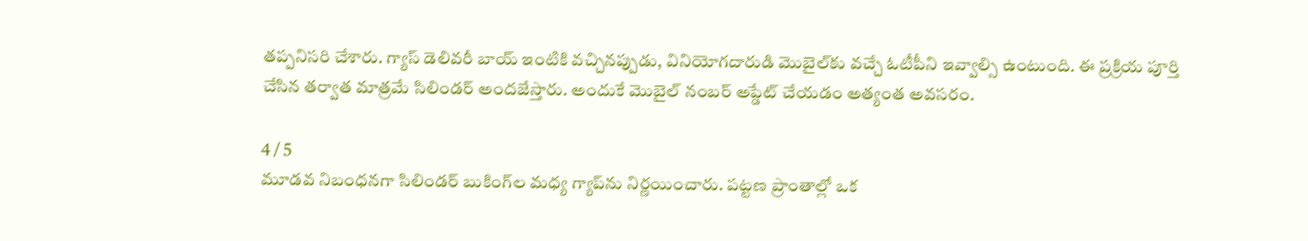తప్పనిసరి చేశారు. గ్యాస్ డెలివరీ బాయ్ ఇంటికి వచ్చినప్పుడు, వినియోగదారుడి మొబైల్‌కు వచ్చే ఓటీపీని ఇవ్వాల్సి ఉంటుంది. ఈ ప్రక్రియ పూర్తి చేసిన తర్వాత మాత్రమే సిలిండర్ అందజేస్తారు. అందుకే మొబైల్ నంబర్ అప్డేట్ చేయడం అత్యంత అవసరం.

4 / 5
మూడవ నిబంధనగా సిలిండర్ బుకింగ్‌ల మధ్య గ్యాప్‌ను నిర్ణయించారు. పట్టణ ప్రాంతాల్లో ఒక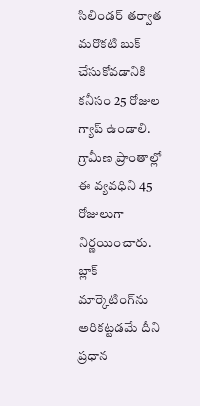సిలిండర్ తర్వాత మరొకటి బుక్ చేసుకోవడానికి కనీసం 25 రోజుల గ్యాప్ ఉండాలి. గ్రామీణ ప్రాంతాల్లో ఈ వ్యవధిని 45 రోజులుగా నిర్ణయించారు. బ్లాక్ మార్కెటింగ్‌ను అరికట్టడమే దీని ప్రధాన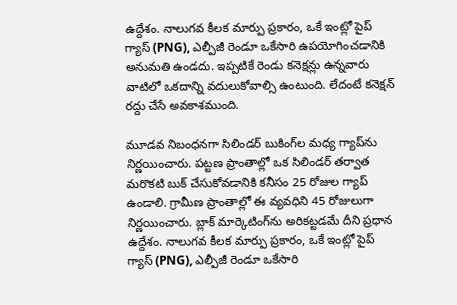ఉద్దేశం. నాలుగవ కీలక మార్పు ప్రకారం, ఒకే ఇంట్లో పైప్ గ్యాస్ (PNG), ఎల్పీజీ రెండూ ఒకేసారి ఉపయోగించడానికి అనుమతి ఉండదు. ఇప్పటికే రెండు కనెక్షన్లు ఉన్నవారు వాటిలో ఒకదాన్ని వదులుకోవాల్సి ఉంటుంది. లేదంటే కనెక్షన్ రద్దు చేసే అవకాశముంది.

మూడవ నిబంధనగా సిలిండర్ బుకింగ్‌ల మధ్య గ్యాప్‌ను నిర్ణయించారు. పట్టణ ప్రాంతాల్లో ఒక సిలిండర్ తర్వాత మరొకటి బుక్ చేసుకోవడానికి కనీసం 25 రోజుల గ్యాప్ ఉండాలి. గ్రామీణ ప్రాంతాల్లో ఈ వ్యవధిని 45 రోజులుగా నిర్ణయించారు. బ్లాక్ మార్కెటింగ్‌ను అరికట్టడమే దీని ప్రధాన ఉద్దేశం. నాలుగవ కీలక మార్పు ప్రకారం, ఒకే ఇంట్లో పైప్ గ్యాస్ (PNG), ఎల్పీజీ రెండూ ఒకేసారి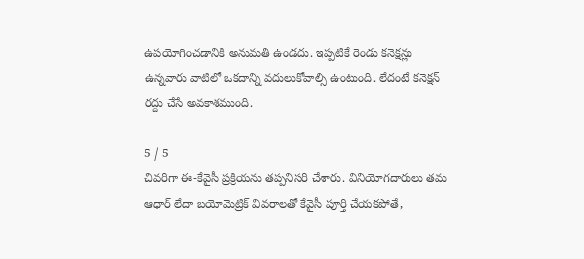ఉపయోగించడానికి అనుమతి ఉండదు. ఇప్పటికే రెండు కనెక్షన్లు ఉన్నవారు వాటిలో ఒకదాన్ని వదులుకోవాల్సి ఉంటుంది. లేదంటే కనెక్షన్ రద్దు చేసే అవకాశముంది.

5 / 5
చివరిగా ఈ-కేవైసీ ప్రక్రియను తప్పనిసరి చేశారు. వినియోగదారులు తమ ఆధార్ లేదా బయోమెట్రిక్ వివరాలతో కేవైసీ పూర్తి చేయకపోతే,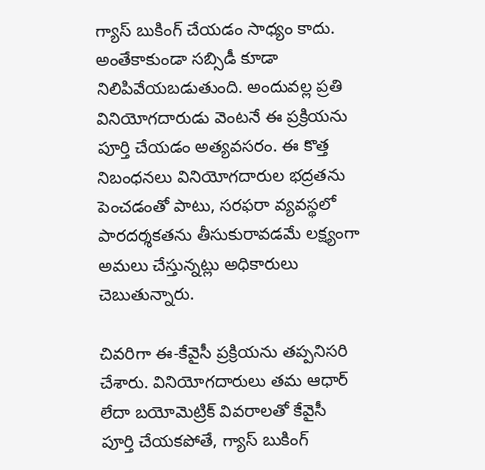గ్యాస్ బుకింగ్ చేయడం సాధ్యం కాదు. అంతేకాకుండా సబ్సిడీ కూడా నిలిపివేయబడుతుంది. అందువల్ల ప్రతి వినియోగదారుడు వెంటనే ఈ ప్రక్రియను పూర్తి చేయడం అత్యవసరం. ఈ కొత్త నిబంధనలు వినియోగదారుల భద్రతను పెంచడంతో పాటు, సరఫరా వ్యవస్థలో పారదర్శకతను తీసుకురావడమే లక్ష్యంగా అమలు చేస్తున్నట్లు అధికారులు చెబుతున్నారు.

చివరిగా ఈ-కేవైసీ ప్రక్రియను తప్పనిసరి చేశారు. వినియోగదారులు తమ ఆధార్ లేదా బయోమెట్రిక్ వివరాలతో కేవైసీ పూర్తి చేయకపోతే, గ్యాస్ బుకింగ్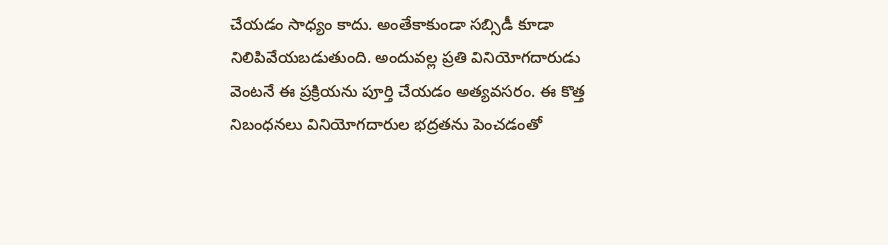చేయడం సాధ్యం కాదు. అంతేకాకుండా సబ్సిడీ కూడా నిలిపివేయబడుతుంది. అందువల్ల ప్రతి వినియోగదారుడు వెంటనే ఈ ప్రక్రియను పూర్తి చేయడం అత్యవసరం. ఈ కొత్త నిబంధనలు వినియోగదారుల భద్రతను పెంచడంతో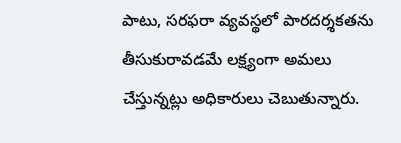పాటు, సరఫరా వ్యవస్థలో పారదర్శకతను తీసుకురావడమే లక్ష్యంగా అమలు చేస్తున్నట్లు అధికారులు చెబుతున్నారు.